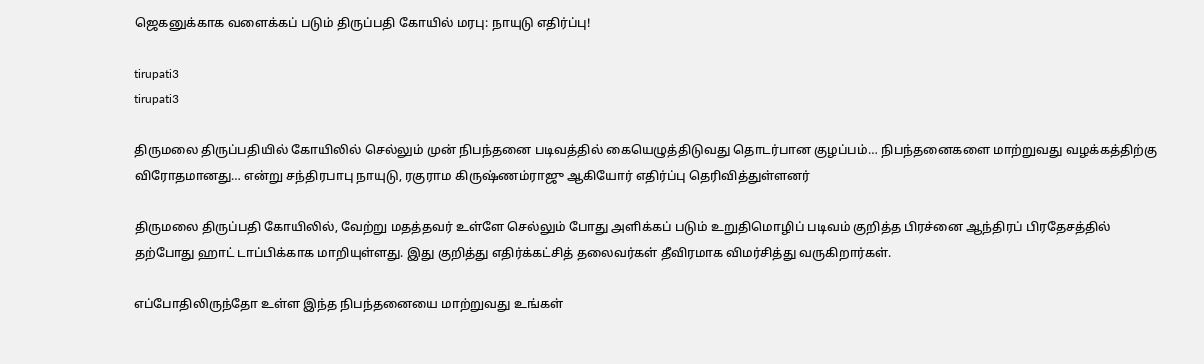ஜெகனுக்காக வளைக்கப் படும் திருப்பதி கோயில் மரபு: நாயுடு எதிர்ப்பு!

tirupati3
tirupati3

திருமலை திருப்பதியில் கோயிலில் செல்லும் முன் நிபந்தனை படிவத்தில் கையெழுத்திடுவது தொடர்பான குழப்பம்… நிபந்தனைகளை மாற்றுவது வழக்கத்திற்கு விரோதமானது… என்று சந்திரபாபு நாயுடு, ரகுராம கிருஷ்ணம்ராஜு ஆகியோர் எதிர்ப்பு தெரிவித்துள்ளனர்

திருமலை திருப்பதி கோயிலில், வேற்று மதத்தவர் உள்ளே செல்லும் போது அளிக்கப் படும் உறுதிமொழிப் படிவம் குறித்த பிரச்னை ஆந்திரப் பிரதேசத்தில் தற்போது ஹாட் டாப்பிக்காக மாறியுள்ளது. இது குறித்து எதிர்க்கட்சித் தலைவர்கள் தீவிரமாக விமர்சித்து வருகிறார்கள்.

எப்போதிலிருந்தோ உள்ள இந்த நிபந்தனையை மாற்றுவது உங்கள்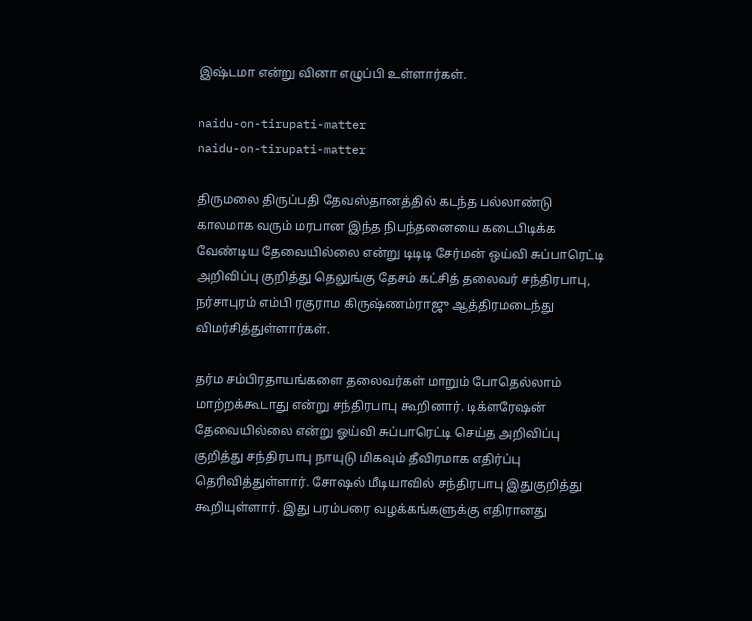இஷ்டமா என்று வினா எழுப்பி உள்ளார்கள்.

naidu-on-tirupati-matter
naidu-on-tirupati-matter

திருமலை திருப்பதி தேவஸ்தானத்தில் கடந்த பல்லாண்டு காலமாக வரும் மரபான இந்த நிபந்தனையை கடைபிடிக்க வேண்டிய தேவையில்லை என்று டிடிடி சேர்மன் ஒய்வி சுப்பாரெட்டி அறிவிப்பு குறித்து தெலுங்கு தேசம் கட்சித் தலைவர் சந்திரபாபு, நர்சாபுரம் எம்பி ரகுராம கிருஷ்ணம்ராஜு ஆத்திரமடைந்து விமர்சித்துள்ளார்கள்.

தர்ம சம்பிரதாயங்களை தலைவர்கள் மாறும் போதெல்லாம் மாற்றக்கூடாது என்று சந்திரபாபு கூறினார். டிக்ளரேஷன் தேவையில்லை என்று ஓய்வி சுப்பாரெட்டி செய்த அறிவிப்பு குறித்து சந்திரபாபு நாயுடு மிகவும் தீவிரமாக எதிர்ப்பு தெரிவித்துள்ளார். சோஷல் மீடியாவில் சந்திரபாபு இதுகுறித்து கூறியுள்ளார். இது பரம்பரை வழக்கங்களுக்கு எதிரானது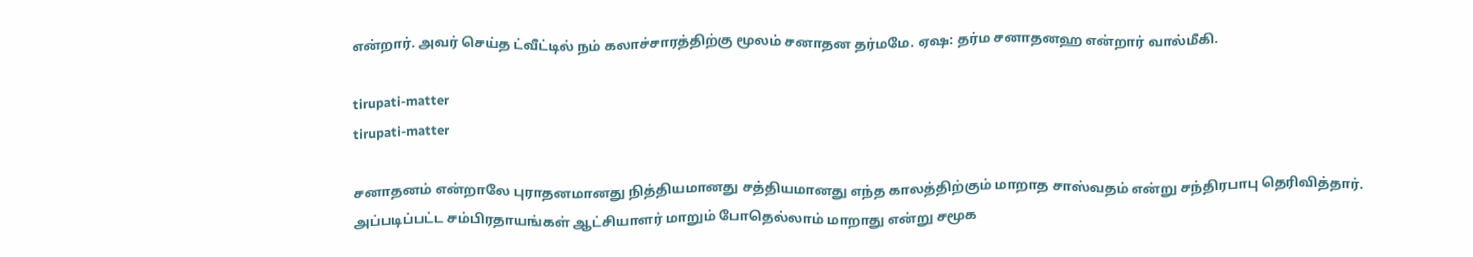என்றார். அவர் செய்த ட்வீட்டில் நம் கலாச்சாரத்திற்கு மூலம் சனாதன தர்மமே. ஏஷ: தர்ம சனாதனஹ என்றார் வால்மீகி.

tirupati-matter
tirupati-matter

சனாதனம் என்றாலே புராதனமானது நித்தியமானது சத்தியமானது எந்த காலத்திற்கும் மாறாத சாஸ்வதம் என்று சந்திரபாபு தெரிவித்தார். அப்படிப்பட்ட சம்பிரதாயங்கள் ஆட்சியாளர் மாறும் போதெல்லாம் மாறாது என்று சமூக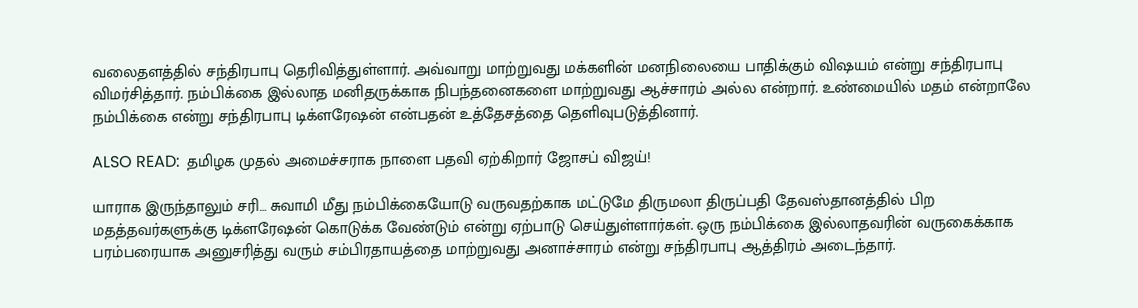வலைதளத்தில் சந்திரபாபு தெரிவித்துள்ளார். அவ்வாறு மாற்றுவது மக்களின் மனநிலையை பாதிக்கும் விஷயம் என்று சந்திரபாபு விமர்சித்தார். நம்பிக்கை இல்லாத மனிதருக்காக நிபந்தனைகளை மாற்றுவது ஆச்சாரம் அல்ல என்றார். உண்மையில் மதம் என்றாலே நம்பிக்கை என்று சந்திரபாபு டிக்ளரேஷன் என்பதன் உத்தேசத்தை தெளிவுபடுத்தினார்.

ALSO READ:  தமிழக முதல் அமைச்சராக நாளை பதவி ஏற்கிறார் ஜோசப் விஜய்!

யாராக இருந்தாலும் சரி… சுவாமி மீது நம்பிக்கையோடு வருவதற்காக மட்டுமே திருமலா திருப்பதி தேவஸ்தானத்தில் பிற மதத்தவர்களுக்கு டிக்ளரேஷன் கொடுக்க வேண்டும் என்று ஏற்பாடு செய்துள்ளார்கள். ஒரு நம்பிக்கை இல்லாதவரின் வருகைக்காக பரம்பரையாக அனுசரித்து வரும் சம்பிரதாயத்தை மாற்றுவது அனாச்சாரம் என்று சந்திரபாபு ஆத்திரம் அடைந்தார்.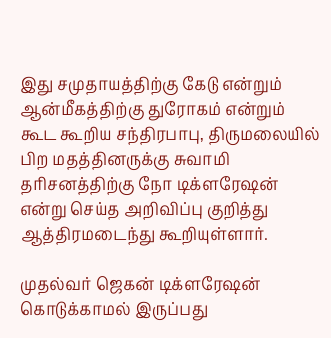இது சமுதாயத்திற்கு கேடு என்றும் ஆன்மீகத்திற்கு துரோகம் என்றும் கூட கூறிய சந்திரபாபு, திருமலையில் பிற மதத்தினருக்கு சுவாமி தரிசனத்திற்கு நோ டிக்ளரேஷன் என்று செய்த அறிவிப்பு குறித்து ஆத்திரமடைந்து கூறியுள்ளார்.

முதல்வர் ஜெகன் டிக்ளரேஷன் கொடுக்காமல் இருப்பது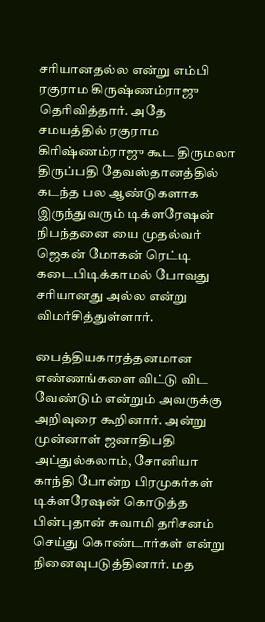சரியானதல்ல என்று எம்பி ரகுராம கிருஷ்ணம்ராஜு தெரிவித்தார். அதே சமயத்தில் ரகுராம கிரிஷ்ணம்ராஜு கூட திருமலா திருப்பதி தேவஸ்தானத்தில் கடந்த பல ஆண்டுகளாக இருந்துவரும் டிக்ளரேஷன் நிபந்தனை யை முதல்வர் ஜெகன் மோகன் ரெட்டி கடைபிடிக்காமல் போவது சரியானது அல்ல என்று விமர்சித்துள்ளார்.

பைத்தியகாரத்தனமான எண்ணங்களை விட்டு விட வேண்டும் என்றும் அவருக்கு அறிவுரை கூறினார். அன்று முன்னாள் ஜனாதிபதி அப்துல்கலாம், சோனியா காந்தி போன்ற பிரமுகர்கள் டிக்ளரேஷன் கொடுத்த பின்புதான் சுவாமி தரிசனம் செய்து கொண்டார்கள் என்று நினைவுபடுத்தினார். மத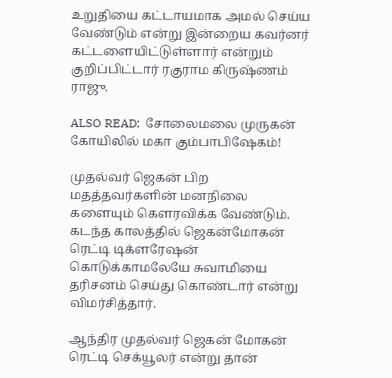உறுதியை கட்டாயமாக அமல் செய்ய வேண்டும் என்று இன்றைய கவர்னர் கட்டளையிட்டுள்ளார் என்றும் குறிப்பிட்டார் ரகுராம கிருஷ்ணம் ராஜு.

ALSO READ:  சோலைமலை முருகன் கோயிலில் மகா கும்பாபிஷேகம்!

முதல்வர் ஜெகன் பிற மதத்தவர்களின் மனநிலை களையும் கௌரவிக்க வேண்டும். கடந்த காலத்தில் ஜெகன்மோகன் ரெட்டி டிக்ளரேஷன் கொடுக்காமலேயே சுவாமியை தரிசனம் செய்து கொண்டார் என்று விமர்சித்தார்.

ஆந்திர முதல்வர் ஜெகன் மோகன் ரெட்டி செக்யூலர் என்று தான்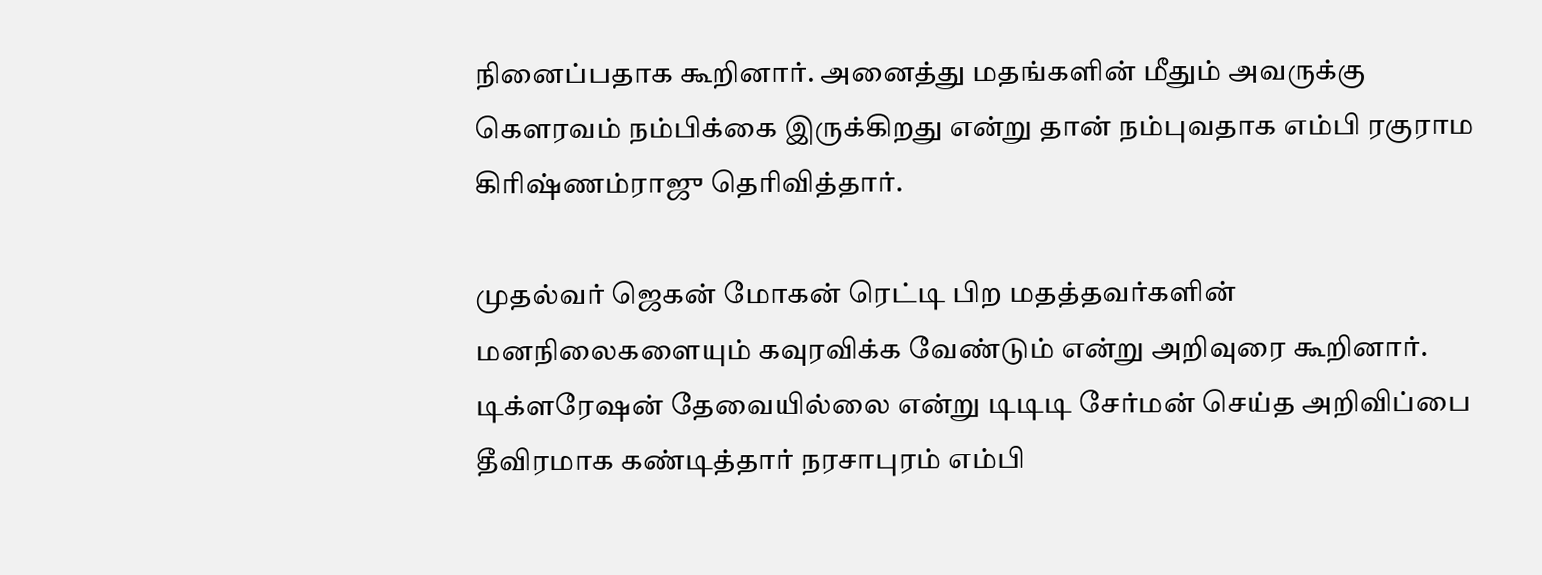நினைப்பதாக கூறினார். அனைத்து மதங்களின் மீதும் அவருக்கு கௌரவம் நம்பிக்கை இருக்கிறது என்று தான் நம்புவதாக எம்பி ரகுராம கிரிஷ்ணம்ராஜு தெரிவித்தார்.

முதல்வர் ஜெகன் மோகன் ரெட்டி பிற மதத்தவர்களின் மனநிலைகளையும் கவுரவிக்க வேண்டும் என்று அறிவுரை கூறினார். டிக்ளரேஷன் தேவையில்லை என்று டிடிடி சேர்மன் செய்த அறிவிப்பை தீவிரமாக கண்டித்தார் நரசாபுரம் எம்பி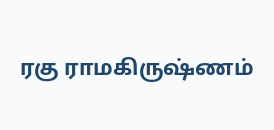ரகு ராமகிருஷ்ணம்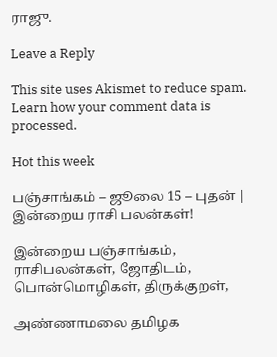ராஜு.

Leave a Reply

This site uses Akismet to reduce spam. Learn how your comment data is processed.

Hot this week

பஞ்சாங்கம் – ஜூலை 15 – புதன் | இன்றைய ராசி பலன்கள்!

இன்றைய பஞ்சாங்கம், ராசிபலன்கள், ஜோதிடம், பொன்மொழிகள், திருக்குறள்,

அண்ணாமலை தமிழக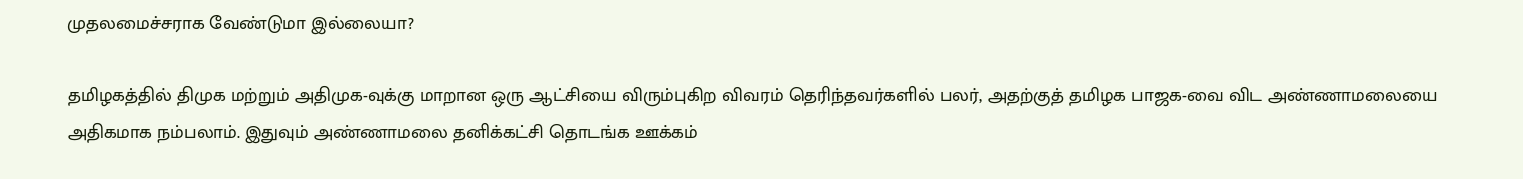முதலமைச்சராக வேண்டுமா இல்லையா?

தமிழகத்தில் திமுக மற்றும் அதிமுக-வுக்கு மாறான ஒரு ஆட்சியை விரும்புகிற விவரம் தெரிந்தவர்களில் பலர், அதற்குத் தமிழக பாஜக-வை விட அண்ணாமலையை அதிகமாக நம்பலாம். இதுவும் அண்ணாமலை தனிக்கட்சி தொடங்க ஊக்கம்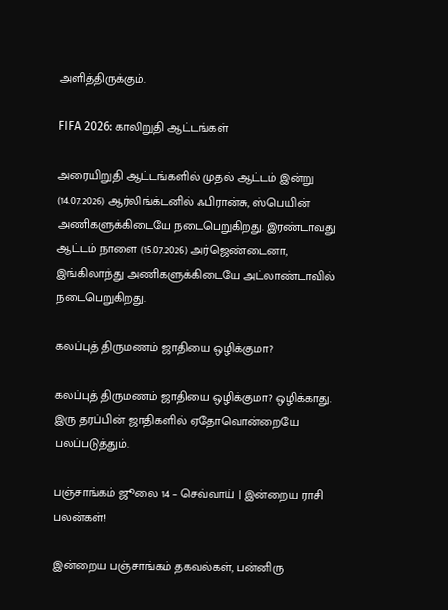அளித்திருக்கும்.

FIFA 2026: காலிறுதி ஆட்டங்கள்

அரையிறுதி ஆட்டங்களில் முதல் ஆட்டம் இன்று (14.07.2026) ஆர்லிங்க்டனில் ஃபிரான்சு, ஸ்பெயின் அணிகளுக்கிடையே நடைபெறுகிறது. இரண்டாவது ஆட்டம் நாளை (15.07.2026) அர்ஜெண்டைனா, இங்கிலாந்து அணிகளுக்கிடையே அட்லாண்டாவில் நடைபெறுகிறது.

கலப்புத் திருமணம் ஜாதியை ஒழிக்குமா?

கலப்புத் திருமணம் ஜாதியை ஒழிக்குமா? ஒழிக்காது. இரு தரப்பின் ஜாதிகளில் ஏதோவொன்றையே பலப்படுத்தும்.

பஞ்சாங்கம் ஜூலை 14 – செவ்வாய் | இன்றைய ராசி பலன்கள்!

இன்றைய பஞ்சாங்கம் தகவல்கள், பன்னிரு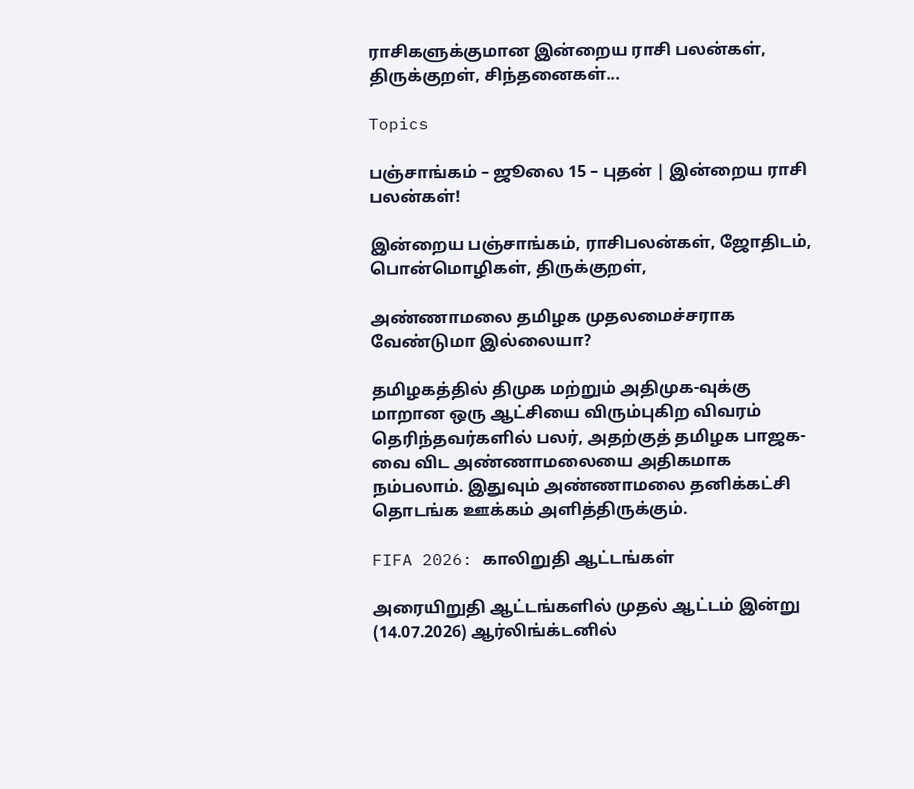ராசிகளுக்குமான இன்றைய ராசி பலன்கள், திருக்குறள், சிந்தனைகள்...

Topics

பஞ்சாங்கம் – ஜூலை 15 – புதன் | இன்றைய ராசி பலன்கள்!

இன்றைய பஞ்சாங்கம், ராசிபலன்கள், ஜோதிடம், பொன்மொழிகள், திருக்குறள்,

அண்ணாமலை தமிழக முதலமைச்சராக வேண்டுமா இல்லையா?

தமிழகத்தில் திமுக மற்றும் அதிமுக-வுக்கு மாறான ஒரு ஆட்சியை விரும்புகிற விவரம் தெரிந்தவர்களில் பலர், அதற்குத் தமிழக பாஜக-வை விட அண்ணாமலையை அதிகமாக நம்பலாம். இதுவும் அண்ணாமலை தனிக்கட்சி தொடங்க ஊக்கம் அளித்திருக்கும்.

FIFA 2026: காலிறுதி ஆட்டங்கள்

அரையிறுதி ஆட்டங்களில் முதல் ஆட்டம் இன்று (14.07.2026) ஆர்லிங்க்டனில்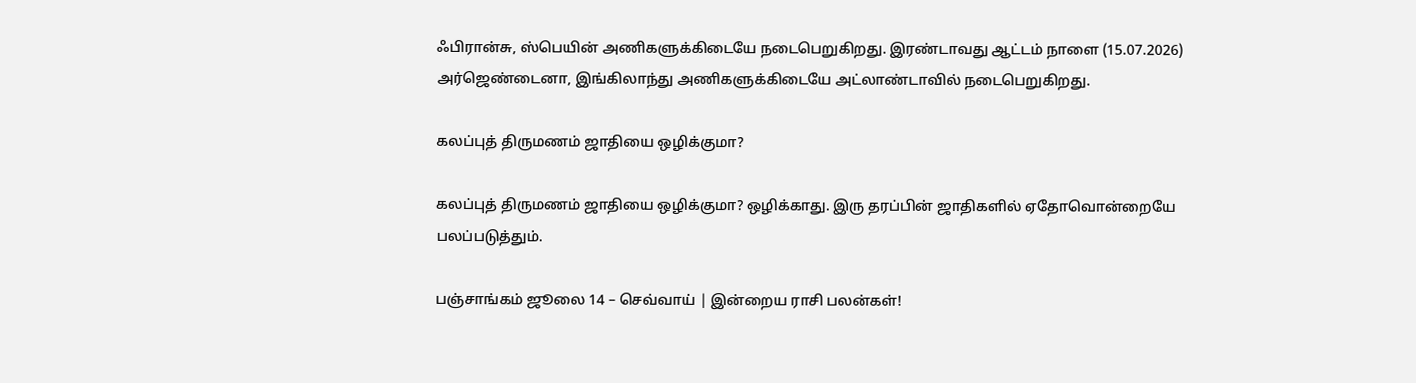ஃபிரான்சு, ஸ்பெயின் அணிகளுக்கிடையே நடைபெறுகிறது. இரண்டாவது ஆட்டம் நாளை (15.07.2026) அர்ஜெண்டைனா, இங்கிலாந்து அணிகளுக்கிடையே அட்லாண்டாவில் நடைபெறுகிறது.

கலப்புத் திருமணம் ஜாதியை ஒழிக்குமா?

கலப்புத் திருமணம் ஜாதியை ஒழிக்குமா? ஒழிக்காது. இரு தரப்பின் ஜாதிகளில் ஏதோவொன்றையே பலப்படுத்தும்.

பஞ்சாங்கம் ஜூலை 14 – செவ்வாய் | இன்றைய ராசி பலன்கள்!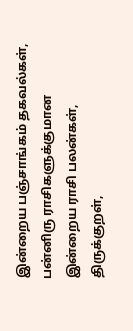இன்றைய பஞ்சாங்கம் தகவல்கள், பன்னிரு ராசிகளுக்குமான இன்றைய ராசி பலன்கள், திருக்குறள்,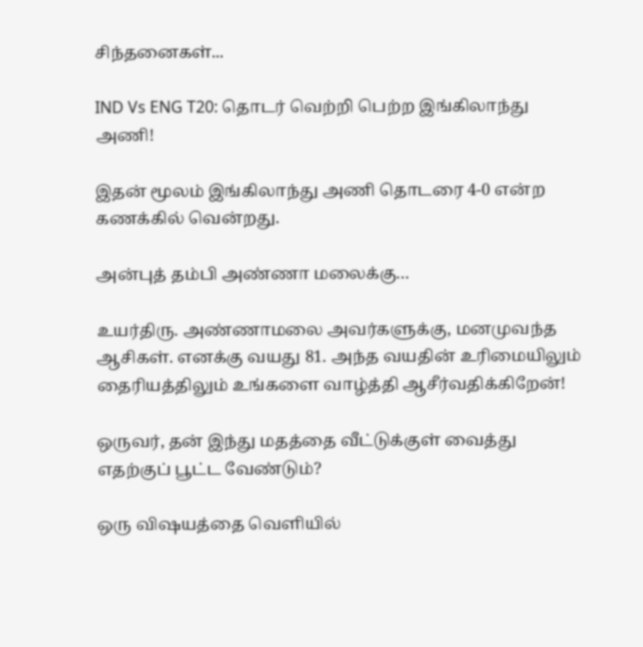சிந்தனைகள்...

IND Vs ENG T20: தொடர் வெற்றி பெற்ற இங்கிலாந்து அணி!

இதன் மூலம் இங்கிலாந்து அணி தொடரை 4-0 என்ற கணக்கில் வென்றது.

அன்புத் தம்பி அண்ணா மலைக்கு…

உயர்திரு. அண்ணாமலை அவர்களுக்கு, மனமுவந்த ஆசிகள். எனக்கு வயது 81. அந்த வயதின் உரிமையிலும் தைரியத்திலும் உங்களை வாழ்த்தி ஆசீர்வதிக்கிறேன்!

ஒருவர், தன் இந்து மதத்தை வீட்டுக்குள் வைத்து எதற்குப் பூட்ட வேண்டும்?

ஒரு விஷயத்தை வெளியில்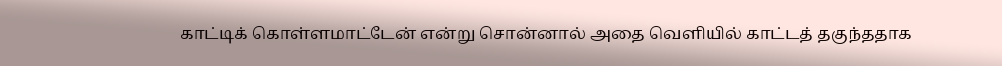காட்டிக் கொள்ளமாட்டேன் என்று சொன்னால் அதை வெளியில் காட்டத் தகுந்ததாக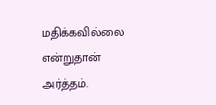மதிக்கவில்லை என்றுதான் அர்த்தம்.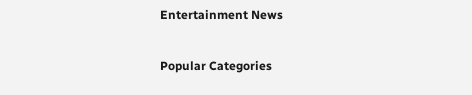Entertainment News

Popular Categories